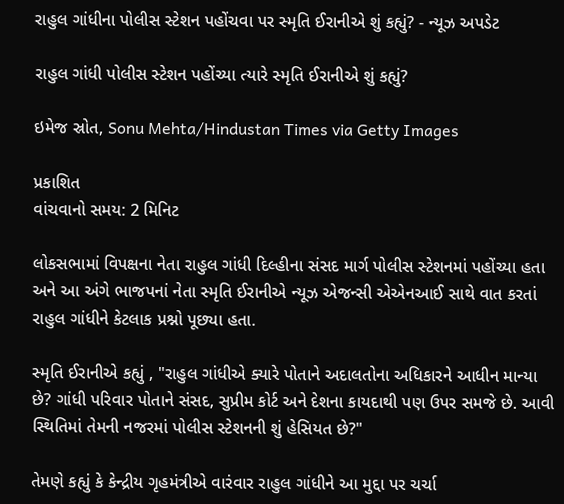રાહુલ ગાંધીના પોલીસ સ્ટેશન પહોંચવા પર સ્મૃતિ ઈરાનીએ શું કહ્યું? - ન્યૂઝ અપડેટ

રાહુલ ગાંધી પોલીસ સ્ટેશન પહોંચ્યા ત્યારે સ્મૃતિ ઈરાનીએ શું કહ્યું?

ઇમેજ સ્રોત, Sonu Mehta/Hindustan Times via Getty Images

પ્રકાશિત
વાંચવાનો સમય: 2 મિનિટ

લોકસભામાં વિપક્ષના નેતા રાહુલ ગાંધી દિલ્હીના સંસદ માર્ગ પોલીસ સ્ટેશનમાં પહોંચ્યા હતા અને આ અંગે ભાજપનાં નેતા સ્મૃતિ ઈરાનીએ ન્યૂઝ એજન્સી એએનઆઈ સાથે વાત કરતાં રાહુલ ગાંધીને કેટલાક પ્રશ્નો પૂછ્યા હતા.

સ્મૃતિ ઈરાનીએ કહ્યું , "રાહુલ ગાંધીએ ક્યારે પોતાને અદાલતોના અધિકારને આધીન માન્યા છે? ગાંધી પરિવાર પોતાને સંસદ, સુપ્રીમ કોર્ટ અને દેશના કાયદાથી પણ ઉપર સમજે છે. આવી સ્થિતિમાં તેમની નજરમાં પોલીસ સ્ટેશનની શું હેસિયત છે?"

તેમણે કહ્યું કે કેન્દ્રીય ગૃહમંત્રીએ વારંવાર રાહુલ ગાંધીને આ મુદ્દા પર ચર્ચા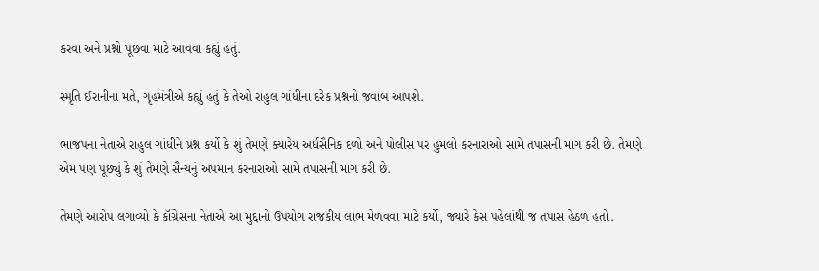કરવા અને પ્રશ્નો પૂછવા માટે આવવા કહ્યું હતું.

સ્મૃતિ ઈરાનીના મતે, ગૃહમંત્રીએ કહ્યું હતું કે તેઓ રાહુલ ગાંધીના દરેક પ્રશ્નનો જવાબ આપશે.

ભાજપના નેતાએ રાહુલ ગાંધીને પ્રશ્ન કર્યો કે શું તેમણે ક્યારેય અર્ધસૈનિક દળો અને પોલીસ પર હુમલો કરનારાઓ સામે તપાસની માગ કરી છે. તેમણે એમ પણ પૂછ્યું કે શું તેમણે સૈન્યનું અપમાન કરનારાઓ સામે તપાસની માગ કરી છે.

તેમણે આરોપ લગાવ્યો કે કૉંગ્રેસના નેતાએ આ મુદ્દાનો ઉપયોગ રાજકીય લાભ મેળવવા માટે કર્યો, જ્યારે કેસ પહેલાંથી જ તપાસ હેઠળ હતો.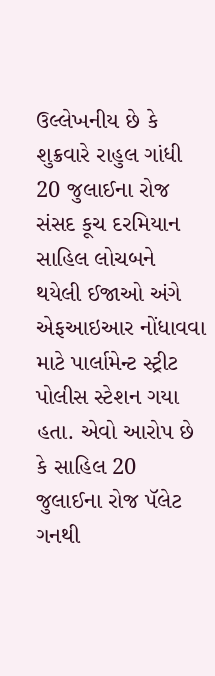ઉલ્લેખનીય છે કે શુક્રવારે રાહુલ ગાંધી 20 જુલાઈના રોજ સંસદ કૂચ દરમિયાન સાહિલ લોચબને થયેલી ઈજાઓ અંગે એફઆઇઆર નોંધાવવા માટે પાર્લામેન્ટ સ્ટ્રીટ પોલીસ સ્ટેશન ગયા હતા. એવો આરોપ છે કે સાહિલ 20 જુલાઈના રોજ પૅલેટ ગનથી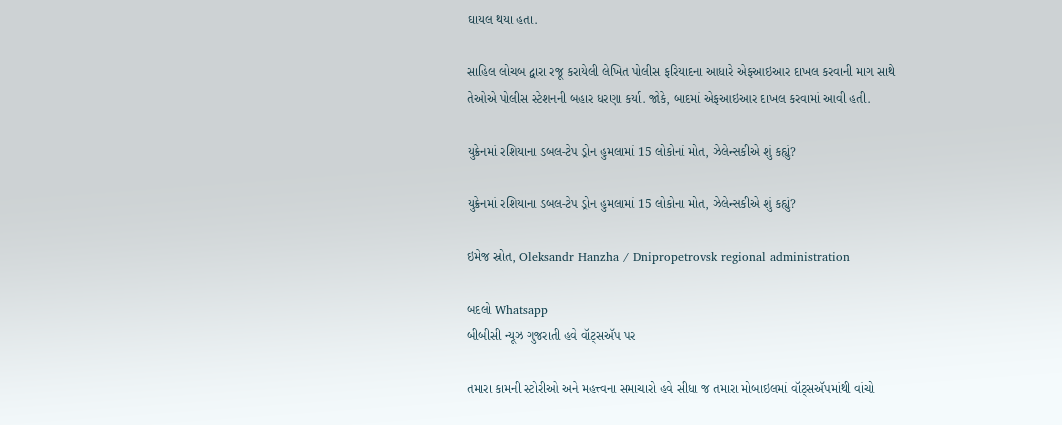ઘાયલ થયા હતા.

સાહિલ લોચબ દ્વારા રજૂ કરાયેલી લેખિત પોલીસ ફરિયાદના આધારે એફઆઇઆર દાખલ કરવાની માગ સાથે તેઓએ પોલીસ સ્ટેશનની બહાર ધરણા કર્યા. જોકે, બાદમાં એફઆઇઆર દાખલ કરવામાં આવી હતી.

યુક્રેનમાં રશિયાના ડબલ-ટેપ ડ્રોન હુમલામાં 15 લોકોનાં મોત, ઝેલેન્સકીએ શું કહ્યું?

યુક્રેનમાં રશિયાના ડબલ-ટેપ ડ્રોન હુમલામાં 15 લોકોના મોત, ઝેલેન્સકીએ શું કહ્યું?

ઇમેજ સ્રોત, Oleksandr Hanzha / Dnipropetrovsk regional administration

બદલો Whatsapp
બીબીસી ન્યૂઝ ગુજરાતી હવે વૉટ્સઍપ પર

તમારા કામની સ્ટોરીઓ અને મહત્ત્વના સમાચારો હવે સીધા જ તમારા મોબાઇલમાં વૉટ્સઍપમાંથી વાંચો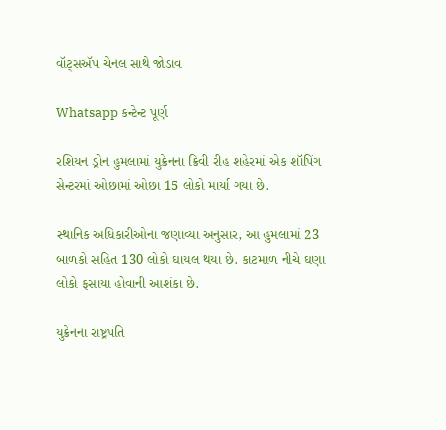વૉટ્સઍપ ચેનલ સાથે જોડાવ

Whatsapp કન્ટેન્ટ પૂર્ણ

રશિયન ડ્રોન હુમલામાં યુક્રેનના ક્રિવી રીહ શહેરમાં એક શૉપિંગ સેન્ટરમાં ઓછામાં ઓછા 15 લોકો માર્યા ગયા છે.

સ્થાનિક અધિકારીઓના જણાવ્યા અનુસાર, આ હુમલામાં 23 બાળકો સહિત 130 લોકો ઘાયલ થયા છે. કાટમાળ નીચે ઘણા લોકો ફસાયા હોવાની આશંકા છે.

યુક્રેનના રાષ્ટ્રપતિ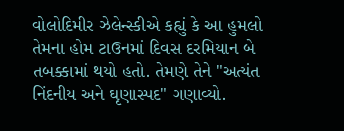વોલોદિમીર ઝેલેન્સ્કીએ કહ્યું કે આ હુમલો તેમના હોમ ટાઉનમાં દિવસ દરમિયાન બે તબક્કામાં થયો હતો. તેમણે તેને "અત્યંત નિંદનીય અને ઘૃણાસ્પદ" ગણાવ્યો.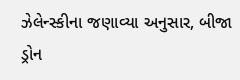ઝેલેન્સ્કીના જણાવ્યા અનુસાર, બીજા ડ્રોન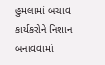હુમલામાં બચાવ કાર્યકરોને નિશાન બનાવવામાં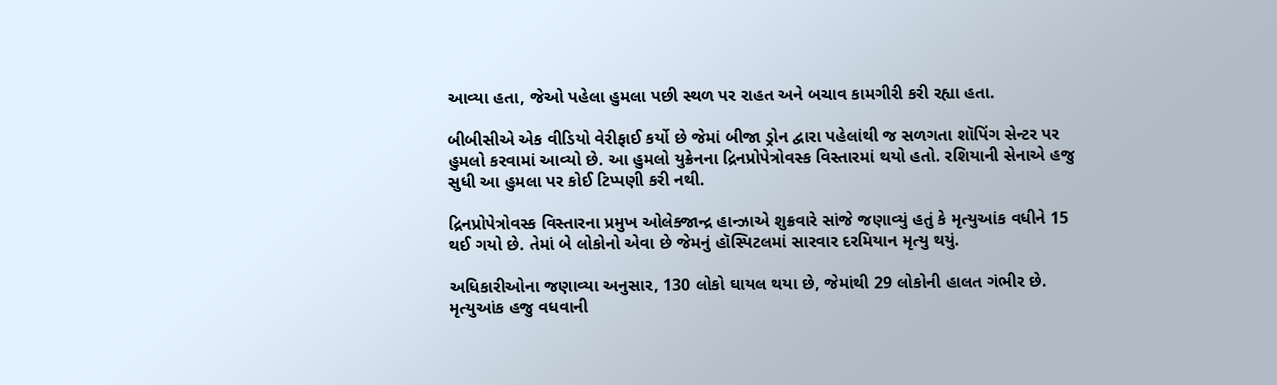આવ્યા હતા, જેઓ પહેલા હુમલા પછી સ્થળ પર રાહત અને બચાવ કામગીરી કરી રહ્યા હતા.

બીબીસીએ એક વીડિયો વેરીફાઈ કર્યો છે જેમાં બીજા ડ્રોન દ્વારા પહેલાંથી જ સળગતા શૉપિંગ સેન્ટર પર હુમલો કરવામાં આવ્યો છે. આ હુમલો યુક્રેનના દ્રિનપ્રોપેત્રોવસ્ક વિસ્તારમાં થયો હતો. રશિયાની સેનાએ હજુ સુધી આ હુમલા પર કોઈ ટિપ્પણી કરી નથી.

દ્રિનપ્રોપેત્રોવસ્ક વિસ્તારના પ્રમુખ ઓલેક્જાન્દ્ર હાન્ઝાએ શુક્રવારે સાંજે જણાવ્યું હતું કે મૃત્યુઆંક વધીને 15 થઈ ગયો છે. તેમાં બે લોકોનો એવા છે જેમનું હૉસ્પિટલમાં સારવાર દરમિયાન મૃત્યુ થયું.

અધિકારીઓના જણાવ્યા અનુસાર, 130 લોકો ઘાયલ થયા છે, જેમાંથી 29 લોકોની હાલત ગંભીર છે. મૃત્યુઆંક હજુ વધવાની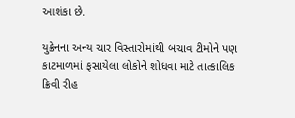આશંકા છે.

યુક્રેનના અન્ય ચાર વિસ્તારોમાંથી બચાવ ટીમોને પણ કાટમાળમાં ફસાયેલા લોકોને શોધવા માટે તાત્કાલિક ક્રિવી રીહ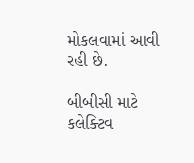મોકલવામાં આવી રહી છે.

બીબીસી માટે કલેક્ટિવ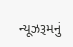ન્યૂઝરૂમનું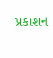પ્રકાશન